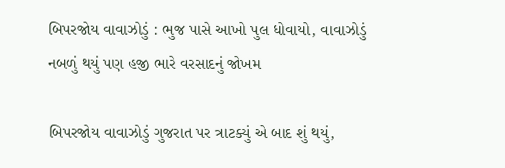બિપરજોય વાવાઝોડું : ભુજ પાસે આખો પુલ ધોવાયો, વાવાઝોડું નબળું થયું પણ હજી ભારે વરસાદનું જોખમ

બિપરજોય વાવાઝોડું ગુજરાત પર ત્રાટક્યું એ બાદ શું થયું,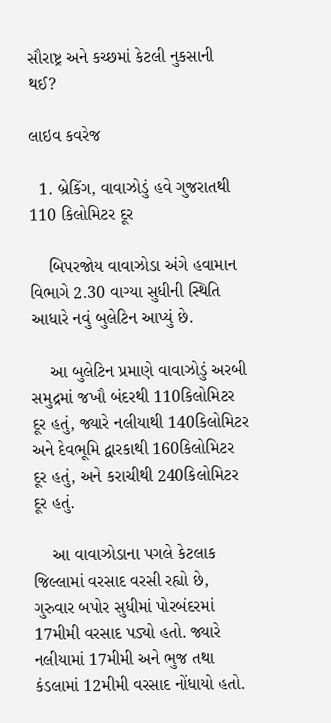સૌરાષ્ટ્ર અને કચ્છમાં કેટલી નુકસાની થઈ?

લાઇવ કવરેજ

  1. બ્રેકિંગ, વાવાઝોડું હવે ગુજરાતથી 110 કિલોમિટર દૂર

    બિપરજોય વાવાઝોડા અંગે હવામાન વિભાગે 2.30 વાગ્યા સુધીની સ્થિતિ આધારે નવું બુલેટિન આપ્યું છે.

    આ બુલેટિન પ્રમાણે વાવાઝોડું અરબી સમુદ્રમાં જખૌ બંદરથી 110કિલોમિટર દૂર હતું, જ્યારે નલીયાથી 140કિલોમિટર અને દેવભૂમિ દ્વારકાથી 160કિલોમિટર દૂર હતું, અને કરાચીથી 240કિલોમિટર દૂર હતું.

    આ વાવાઝોડાના પગલે કેટલાક જિલ્લામાં વરસાદ વરસી રહ્યો છે, ગુરુવાર બપોર સુધીમાં પોરબંદરમાં 17મીમી વરસાદ પડ્યો હતો. જ્યારે નલીયામાં 17મીમી અને ભુજ તથા કંડલામાં 12મીમી વરસાદ નોંધાયો હતો.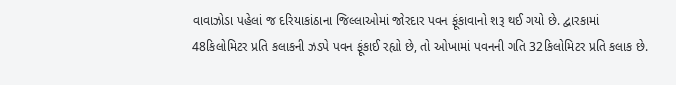વાવાઝોડા પહેલાં જ દરિયાકાંઠાના જિલ્લાઓમાં જોરદાર પવન ફૂંકાવાનો શરૂ થઈ ગયો છે. દ્વારકામાં 48કિલોમિટર પ્રતિ કલાકની ઝડપે પવન ફૂંકાઈ રહ્યો છે, તો ઓખામાં પવનની ગતિ 32કિલોમિટર પ્રતિ કલાક છે.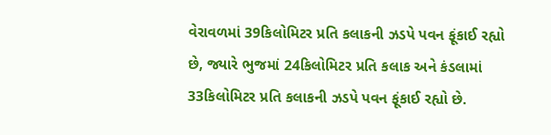વેરાવળમાં 39કિલોમિટર પ્રતિ કલાકની ઝડપે પવન ફૂંકાઈ રહ્યો છે, જ્યારે ભુજમાં 24કિલોમિટર પ્રતિ કલાક અને કંડલામાં 33કિલોમિટર પ્રતિ કલાકની ઝડપે પવન ફૂંકાઈ રહ્યો છે.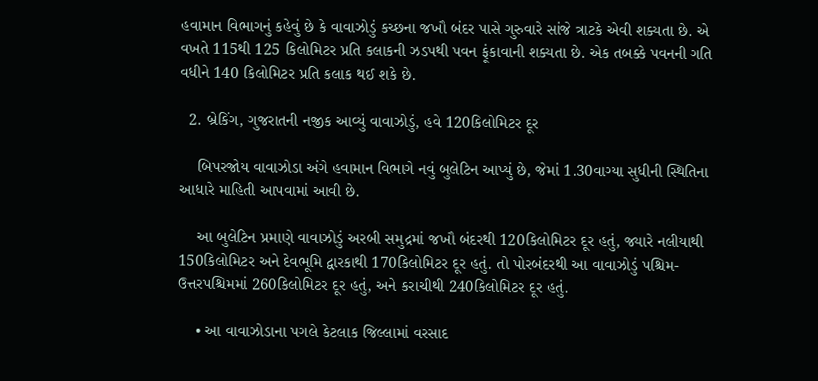હવામાન વિભાગનું કહેવું છે કે વાવાઝોડું કચ્છના જખૌ બંદર પાસે ગુરુવારે સાંજે ત્રાટકે એવી શક્યતા છે. એ વખતે 115થી 125 કિલોમિટર પ્રતિ કલાકની ઝડપથી પવન ફૂંકાવાની શક્યતા છે. એક તબક્કે પવનની ગતિ વધીને 140 કિલોમિટર પ્રતિ કલાક થઈ શકે છે.

  2. બ્રેકિંગ, ગુજરાતની નજીક આવ્યું વાવાઝોડું, હવે 120કિલોમિટર દૂર

    બિપરજોય વાવાઝોડા અંગે હવામાન વિભાગે નવું બુલેટિન આપ્યું છે, જેમાં 1.30વાગ્યા સુધીની સ્થિતિના આધારે માહિતી આપવામાં આવી છે.

    આ બુલેટિન પ્રમાણે વાવાઝોડું અરબી સમુદ્રમાં જખૌ બંદરથી 120કિલોમિટર દૂર હતું, જ્યારે નલીયાથી 150કિલોમિટર અને દેવભૂમિ દ્વારકાથી 170કિલોમિટર દૂર હતું. તો પોરબંદરથી આ વાવાઝોડું પશ્ચિમ-ઉત્તરપશ્ચિમમાં 260કિલોમિટર દૂર હતું, અને કરાચીથી 240કિલોમિટર દૂર હતું.

    • આ વાવાઝોડાના પગલે કેટલાક જિલ્લામાં વરસાદ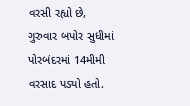વરસી રહ્યો છે, ગુરુવાર બપોર સુધીમાં પોરબંદરમાં 14મીમી વરસાદ પડ્યો હતો.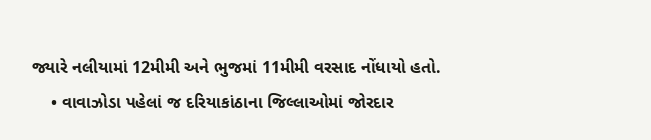જ્યારે નલીયામાં 12મીમી અને ભુજમાં 11મીમી વરસાદ નોંધાયો હતો.
    • વાવાઝોડા પહેલાં જ દરિયાકાંઠાના જિલ્લાઓમાં જોરદાર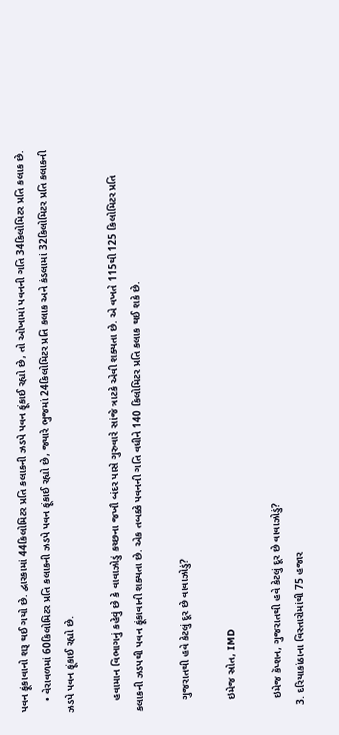પવન ફૂંકાવાનો શરૂ થઈ ગયો છે. દ્વારકામાં 44કિલોમિટર પ્રતિ કલાકની ઝડપે પવન ફૂંકાઈ રહ્યો છે, તો ઓખામાં પવનની ગતિ 34કિલોમિટર પ્રતિ કલાક છે.
    • વેરાવળમાં 60કિલોમિટર પ્રતિ કલાકની ઝડપે પવન ફૂંકાઈ રહ્યો છે, જ્યારે ભુજમાં 24કિલોમિટર પ્રતિ કલાક અને કંડલામાં 32કિલોમિટર પ્રતિ કલાકની ઝડપે પવન ફૂંકાઈ રહ્યો છે.

    હવામાન વિભાગનું કહેવું છે કે વાવાઝોડું કચ્છના જખૌ બંદર પાસે ગુરુવારે સાંજે ત્રાટકે એવી શક્યતા છે. એ વખતે 115થી 125 કિલોમિટર પ્રતિ કલાકની ઝડપથી પવન ફૂંકાવાની શક્યતા છે. એક તબક્કે પવનની ગતિ વધીને 140 કિલોમિટર પ્રતિ કલાક થઈ શકે છે.

    ગુજરાતથી હવે કેટલું દૂર છે વાવાઝોડું?

    ઇમેજ સ્રોત, IMD

    ઇમેજ કૅપ્શન, ગુજરાતથી હવે કેટલું દૂર છે વાવાઝોડું?
  3. દરિયાકાંઠાના વિસ્તારોમાંથી 75 હજાર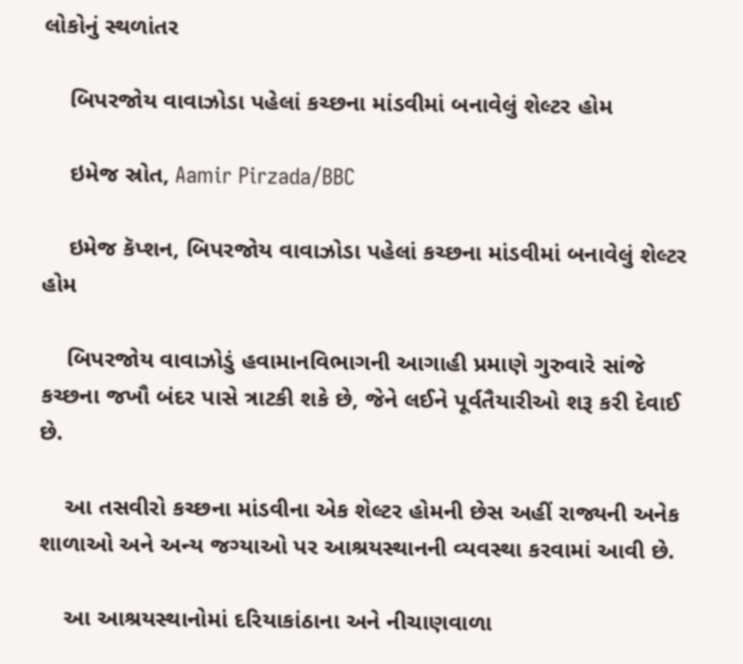લોકોનું સ્થળાંતર

    બિપરજોય વાવાઝોડા પહેલાં કચ્છના માંડવીમાં બનાવેલું શેલ્ટર હોમ

    ઇમેજ સ્રોત, Aamir Pirzada/BBC

    ઇમેજ કૅપ્શન, બિપરજોય વાવાઝોડા પહેલાં કચ્છના માંડવીમાં બનાવેલું શેલ્ટર હોમ

    બિપરજોય વાવાઝોડું હવામાનવિભાગની આગાહી પ્રમાણે ગુરુવારે સાંજે કચ્છના જખૌ બંદર પાસે ત્રાટકી શકે છે, જેને લઈને પૂર્વતૈયારીઓ શરૂ કરી દેવાઈ છે.

    આ તસવીરો કચ્છના માંડવીના એક શેલ્ટર હોમની છેસ અહીં રાજ્યની અનેક શાળાઓ અને અન્ય જગ્યાઓ પર આશ્રયસ્થાનની વ્યવસ્થા કરવામાં આવી છે.

    આ આશ્રયસ્થાનોમાં દરિયાકાંઠાના અને નીચાણવાળા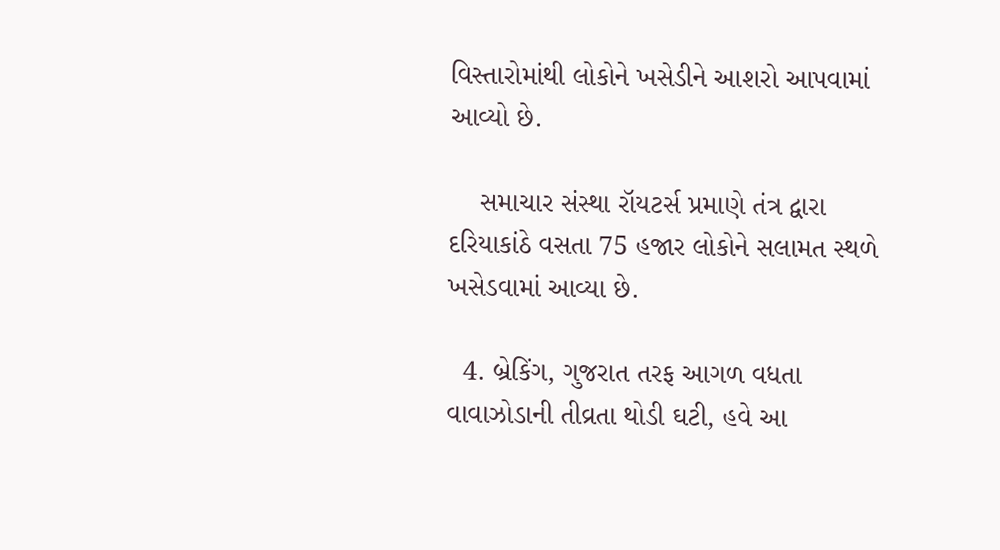વિસ્તારોમાંથી લોકોને ખસેડીને આશરો આપવામાં આવ્યો છે.

    સમાચાર સંસ્થા રૉયટર્સ પ્રમાણે તંત્ર દ્વારા દરિયાકાંઠે વસતા 75 હજાર લોકોને સલામત સ્થળે ખસેડવામાં આવ્યા છે.

  4. બ્રેકિંગ, ગુજરાત તરફ આગળ વધતા વાવાઝોડાની તીવ્રતા થોડી ઘટી, હવે આ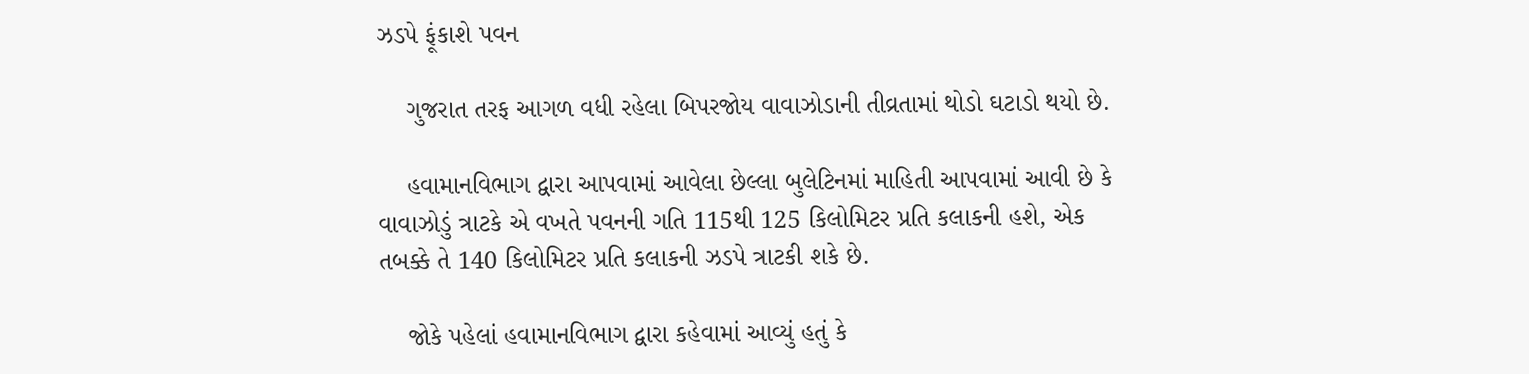ઝડપે ફૂંકાશે પવન

    ગુજરાત તરફ આગળ વધી રહેલા બિપરજોય વાવાઝોડાની તીવ્રતામાં થોડો ઘટાડો થયો છે.

    હવામાનવિભાગ દ્વારા આપવામાં આવેલા છેલ્લા બુલેટિનમાં માહિતી આપવામાં આવી છે કે વાવાઝોડું ત્રાટકે એ વખતે પવનની ગતિ 115થી 125 કિલોમિટર પ્રતિ કલાકની હશે, એક તબક્કે તે 140 કિલોમિટર પ્રતિ કલાકની ઝડપે ત્રાટકી શકે છે.

    જોકે પહેલાં હવામાનવિભાગ દ્વારા કહેવામાં આવ્યું હતું કે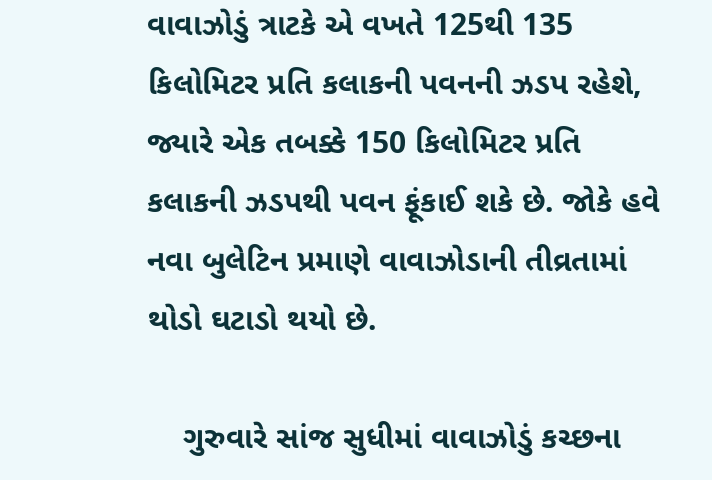વાવાઝોડું ત્રાટકે એ વખતે 125થી 135 કિલોમિટર પ્રતિ કલાકની પવનની ઝડપ રહેશે, જ્યારે એક તબક્કે 150 કિલોમિટર પ્રતિ કલાકની ઝડપથી પવન ફૂંકાઈ શકે છે. જોકે હવે નવા બુલેટિન પ્રમાણે વાવાઝોડાની તીવ્રતામાં થોડો ઘટાડો થયો છે.

    ગુરુવારે સાંજ સુધીમાં વાવાઝોડું કચ્છના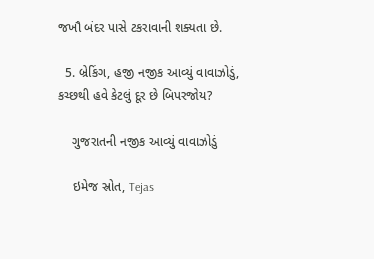જખૌ બંદર પાસે ટકરાવાની શક્યતા છે.

  5. બ્રેકિંગ, હજી નજીક આવ્યું વાવાઝોડું, કચ્છથી હવે કેટલું દૂર છે બિપરજોય?

    ગુજરાતની નજીક આવ્યું વાવાઝોડું

    ઇમેજ સ્રોત, Tejas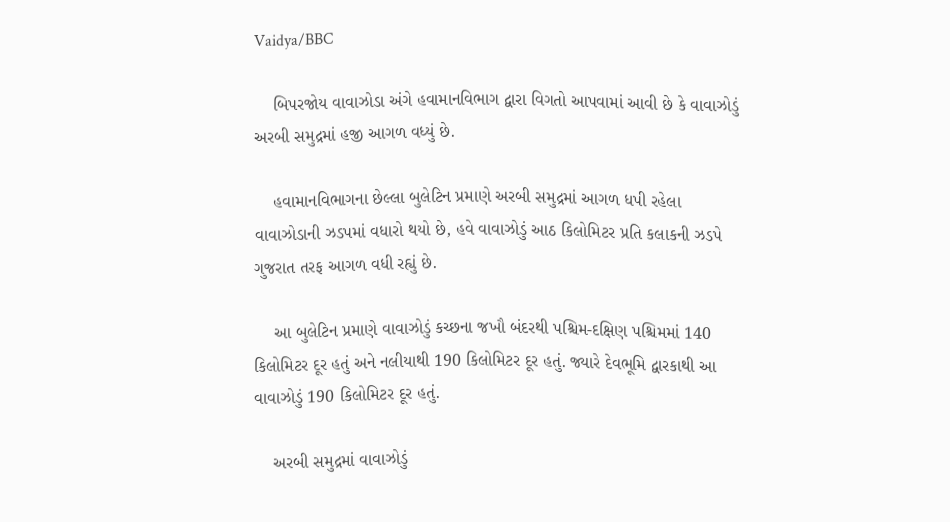Vaidya/BBC

    બિપરજોય વાવાઝોડા અંગે હવામાનવિભાગ દ્વારા વિગતો આપવામાં આવી છે કે વાવાઝોડું અરબી સમુદ્રમાં હજી આગળ વધ્યું છે.

    હવામાનવિભાગના છેલ્લા બુલેટિન પ્રમાણે અરબી સમુદ્રમાં આગળ ધપી રહેલા વાવાઝોડાની ઝડપમાં વધારો થયો છે, હવે વાવાઝોડું આઠ કિલોમિટર પ્રતિ કલાકની ઝડપે ગુજરાત તરફ આગળ વધી રહ્યું છે.

    આ બુલેટિન પ્રમાણે વાવાઝોડું કચ્છના જખૌ બંદરથી પશ્ચિમ-દક્ષિણ પશ્ચિમમાં 140 કિલોમિટર દૂર હતું અને નલીયાથી 190 કિલોમિટર દૂર હતું. જ્યારે દેવભૂમિ દ્વારકાથી આ વાવાઝોડું 190 કિલોમિટર દૂર હતું.

    અરબી સમુદ્રમાં વાવાઝોડું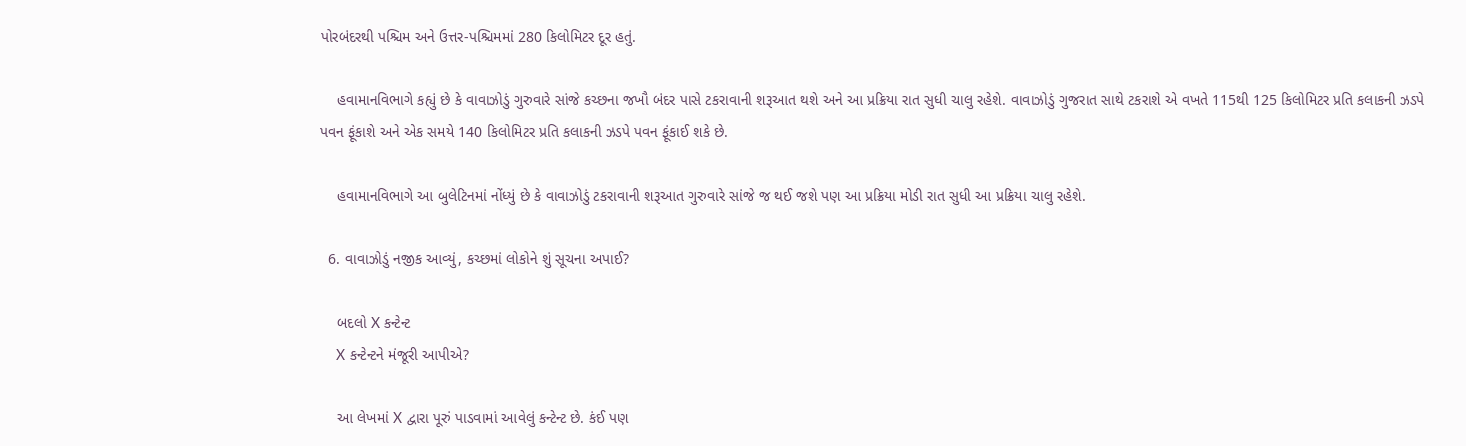પોરબંદરથી પશ્ચિમ અને ઉત્તર-પશ્ચિમમાં 280 કિલોમિટર દૂર હતું.

    હવામાનવિભાગે કહ્યું છે કે વાવાઝોડું ગુરુવારે સાંજે કચ્છના જખૌ બંદર પાસે ટકરાવાની શરૂઆત થશે અને આ પ્રક્રિયા રાત સુધી ચાલુ રહેશે. વાવાઝોડું ગુજરાત સાથે ટકરાશે એ વખતે 115થી 125 કિલોમિટર પ્રતિ કલાકની ઝડપે પવન ફૂંકાશે અને એક સમયે 140 કિલોમિટર પ્રતિ કલાકની ઝડપે પવન ફૂંકાઈ શકે છે.

    હવામાનવિભાગે આ બુલેટિનમાં નોંધ્યું છે કે વાવાઝોડું ટકરાવાની શરૂઆત ગુરુવારે સાંજે જ થઈ જશે પણ આ પ્રક્રિયા મોડી રાત સુધી આ પ્રક્રિયા ચાલુ રહેશે.

  6. વાવાઝોડું નજીક આવ્યું, કચ્છમાં લોકોને શું સૂચના અપાઈ?

    બદલો X કન્ટેન્ટ
    X કન્ટેન્ટને મંજૂરી આપીએ?

    આ લેખમાં X દ્વારા પૂરું પાડવામાં આવેલું કન્ટેન્ટ છે. કંઈ પણ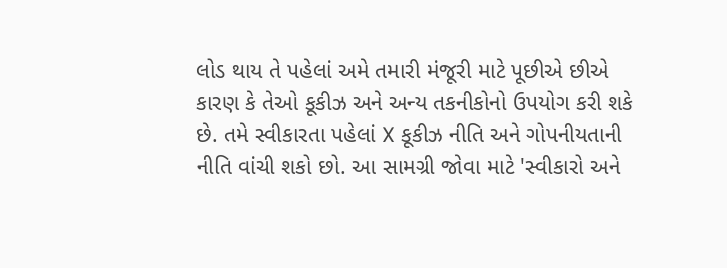લોડ થાય તે પહેલાં અમે તમારી મંજૂરી માટે પૂછીએ છીએ કારણ કે તેઓ કૂકીઝ અને અન્ય તકનીકોનો ઉપયોગ કરી શકે છે. તમે સ્વીકારતા પહેલાં X કૂકીઝ નીતિ અને ગોપનીયતાની નીતિ વાંચી શકો છો. આ સામગ્રી જોવા માટે 'સ્વીકારો અને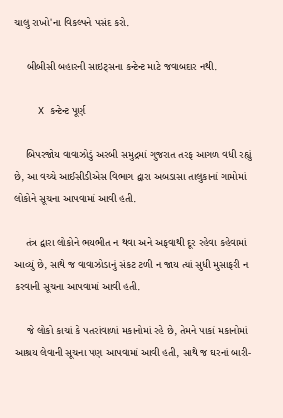ચાલુ રાખો'ના વિકલ્પને પસંદ કરો.

    બીબીસી બહારની સાઇટ્સના કન્ટેન્ટ માટે જવાબદાર નથી.

    X કન્ટેન્ટ પૂર્ણ

    બિપરજોય વાવાઝોડું અરબી સમુદ્રમાં ગુજરાત તરફ આગળ વધી રહ્યું છે, આ વચ્ચે આઈસીડીએસ વિભાગ દ્વારા અબડાસા તાલુકાનાં ગામોમાં લોકોને સૂચના આપવામાં આવી હતી.

    તંત્ર દ્વારા લોકોને ભયભીત ન થવા અને અફવાથી દૂર રહેવા કહેવામાં આવ્યું છે, સાથે જ વાવાઝોડાનું સંકટ ટળી ન જાય ત્યાં સુધી મુસાફરી ન કરવાની સૂચના આપવામાં આવી હતી.

    જે લોકો કાચાં કે પતરાંવાળાં મકાનોમાં રહે છે, તેમને પાકાં મકાનોમાં આશ્રય લેવાની સૂચના પણ આપવામાં આવી હતી, સાથે જ ઘરનાં બારી-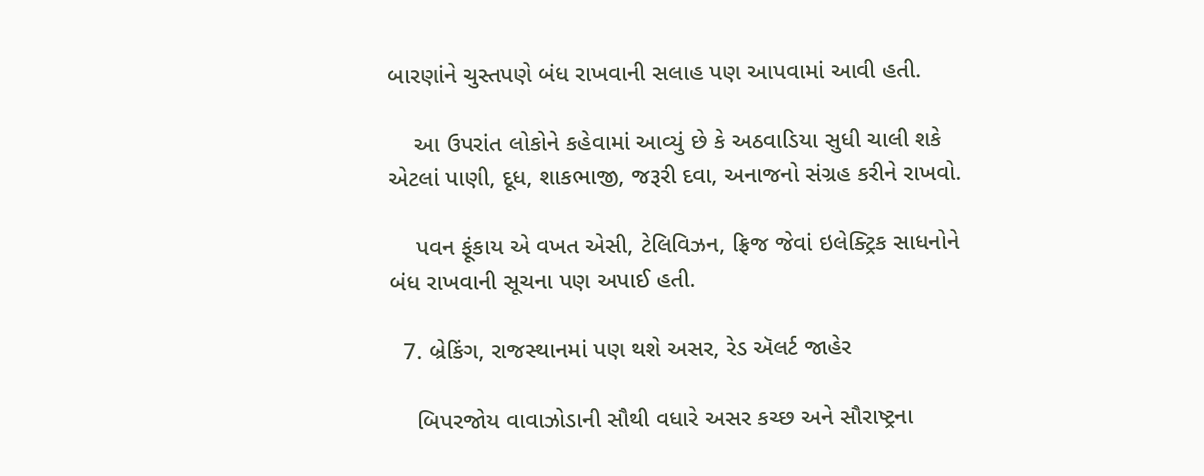બારણાંને ચુસ્તપણે બંધ રાખવાની સલાહ પણ આપવામાં આવી હતી.

    આ ઉપરાંત લોકોને કહેવામાં આવ્યું છે કે અઠવાડિયા સુધી ચાલી શકે એટલાં પાણી, દૂધ, શાકભાજી, જરૂરી દવા, અનાજનો સંગ્રહ કરીને રાખવો.

    પવન ફૂંકાય એ વખત એસી, ટેલિવિઝન, ફ્રિજ જેવાં ઇલેક્ટ્રિક સાધનોને બંધ રાખવાની સૂચના પણ અપાઈ હતી.

  7. બ્રેકિંગ, રાજસ્થાનમાં પણ થશે અસર, રેડ ઍલર્ટ જાહેર

    બિપરજોય વાવાઝોડાની સૌથી વધારે અસર કચ્છ અને સૌરાષ્ટ્રના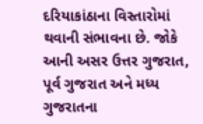દરિયાકાંઠાના વિસ્તારોમાં થવાની સંભાવના છે. જોકે આની અસર ઉત્તર ગુજરાત, પૂર્વ ગુજરાત અને મધ્ય ગુજરાતના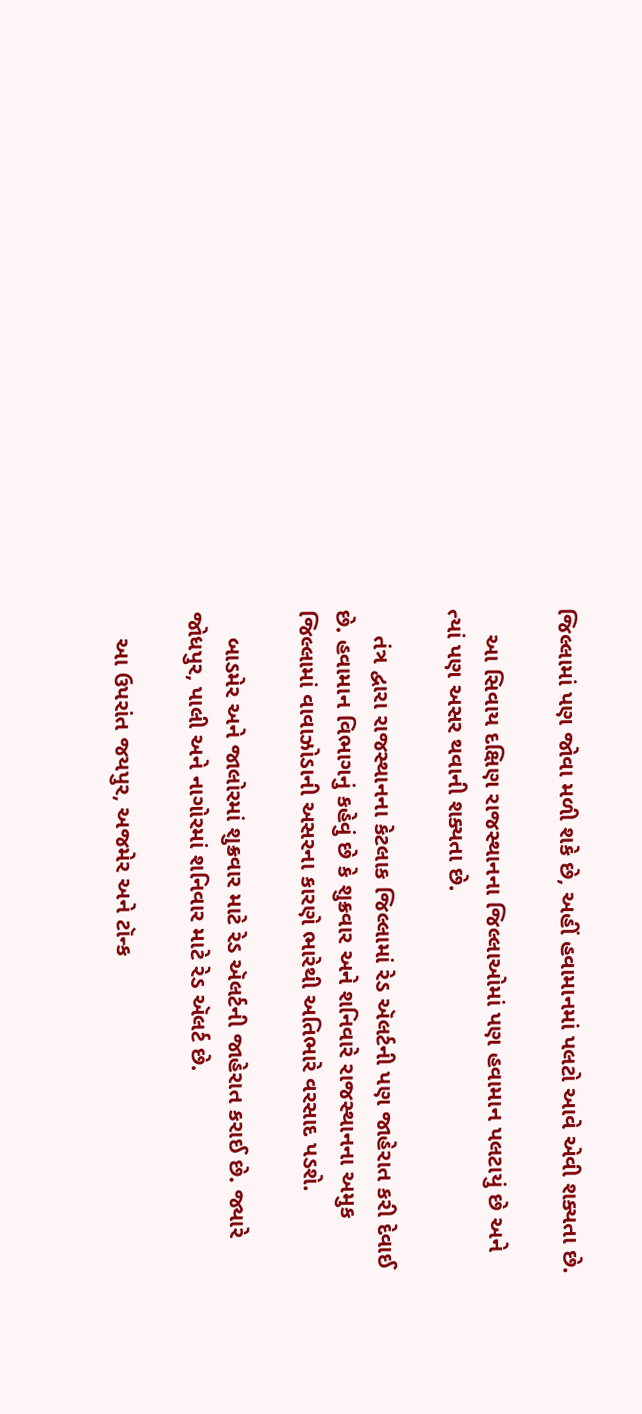જિલ્લામાં પણ જોવા મળી શકે છે, અહીં હવામાનમાં પલટો આવે એવી શક્યતા છે.

    આ સિવાય દક્ષિણ રાજસ્થાનના જિલ્લાઓમાં પણ હવામાન પલટાયું છે અને ત્યાં પણ અસર થવાની શક્યતા છે.

    તંત્ર દ્વારા રાજસ્થાનના કેટલાક જિલ્લામાં રેડ ઍલર્ટની પણ જાહેરાત કરી દેવાઈ છે. હવામાન વિભાગનું કહેવું છે કે શુક્રવાર અને શનિવારે રાજસ્થાનના અમુક જિલ્લામાં વાવાઝોડાની અસરના કારણે ભારેથી અતિભારે વરસાદ પડશે.

    બાડમેર અને જાલોરમાં શુક્રવાર માટે રેડ ઍલર્ટની જાહેરાત કરાઈ છે. જ્યારે જોધપુર, પાલી અને નાગોરમાં શનિવાર માટે રેડ ઍલર્ટ છે.

    આ ઉપરાંત જયપુર, અજમેર અને ટૉન્ક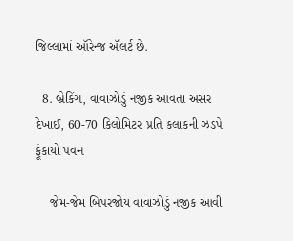જિલ્લામાં ઑરેન્જ ઍલર્ટ છે.

  8. બ્રેકિંગ, વાવાઝોડું નજીક આવતા અસર દેખાઈ, 60-70 કિલોમિટર પ્રતિ કલાકની ઝડપે ફૂંકાયો પવન

    જેમ-જેમ બિપરજોય વાવાઝોડું નજીક આવી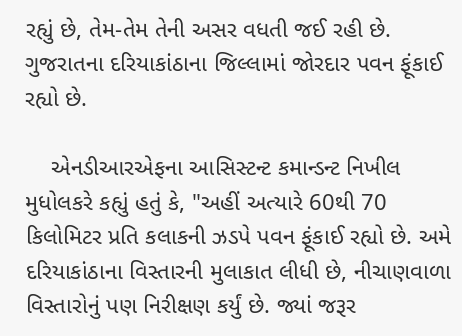રહ્યું છે, તેમ-તેમ તેની અસર વધતી જઈ રહી છે. ગુજરાતના દરિયાકાંઠાના જિલ્લામાં જોરદાર પવન ફૂંકાઈ રહ્યો છે.

    એનડીઆરએફના આસિસ્ટન્ટ કમાન્ડન્ટ નિખીલ મુધોલકરે કહ્યું હતું કે, "અહીં અત્યારે 60થી 70 કિલોમિટર પ્રતિ કલાકની ઝડપે પવન ફૂંકાઈ રહ્યો છે. અમે દરિયાકાંઠાના વિસ્તારની મુલાકાત લીધી છે, નીચાણવાળા વિસ્તારોનું પણ નિરીક્ષણ કર્યું છે. જ્યાં જરૂર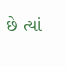છે ત્યાં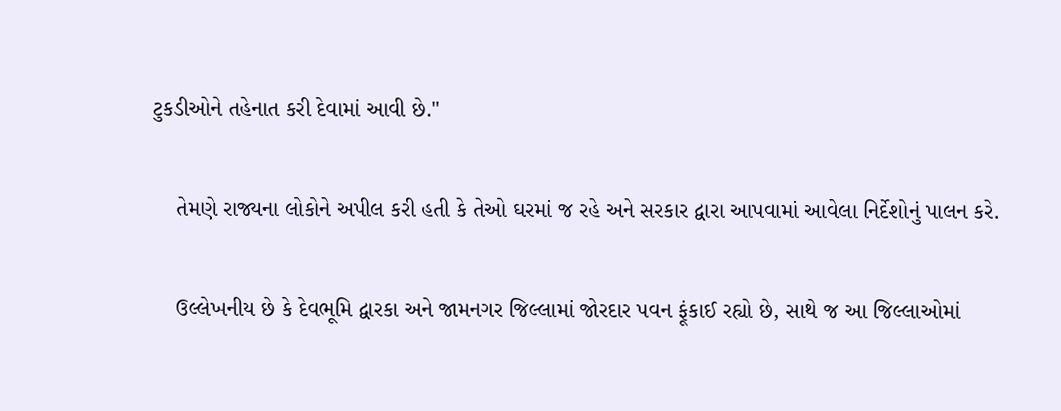ટુકડીઓને તહેનાત કરી દેવામાં આવી છે."

    તેમણે રાજ્યના લોકોને અપીલ કરી હતી કે તેઓ ઘરમાં જ રહે અને સરકાર દ્વારા આપવામાં આવેલા નિર્દેશોનું પાલન કરે.

    ઉલ્લેખનીય છે કે દેવભૂમિ દ્વારકા અને જામનગર જિલ્લામાં જોરદાર પવન ફૂંકાઈ રહ્યો છે, સાથે જ આ જિલ્લાઓમાં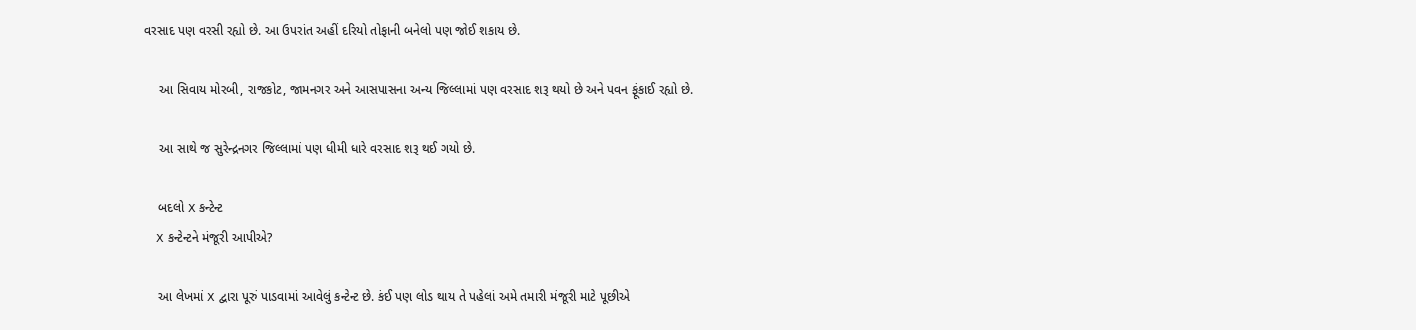વરસાદ પણ વરસી રહ્યો છે. આ ઉપરાંત અહીં દરિયો તોફાની બનેલો પણ જોઈ શકાય છે.

    આ સિવાય મોરબી, રાજકોટ, જામનગર અને આસપાસના અન્ય જિલ્લામાં પણ વરસાદ શરૂ થયો છે અને પવન ફૂંકાઈ રહ્યો છે.

    આ સાથે જ સુરેન્દ્રનગર જિલ્લામાં પણ ધીમી ધારે વરસાદ શરૂ થઈ ગયો છે.

    બદલો X કન્ટેન્ટ
    X કન્ટેન્ટને મંજૂરી આપીએ?

    આ લેખમાં X દ્વારા પૂરું પાડવામાં આવેલું કન્ટેન્ટ છે. કંઈ પણ લોડ થાય તે પહેલાં અમે તમારી મંજૂરી માટે પૂછીએ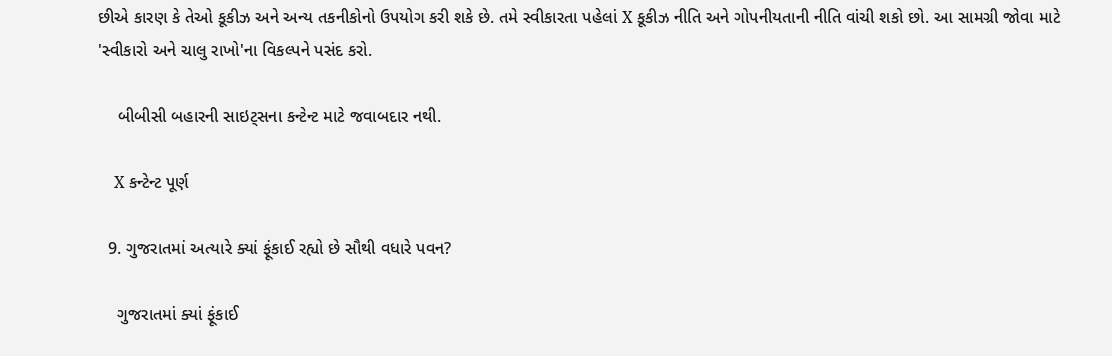છીએ કારણ કે તેઓ કૂકીઝ અને અન્ય તકનીકોનો ઉપયોગ કરી શકે છે. તમે સ્વીકારતા પહેલાં X કૂકીઝ નીતિ અને ગોપનીયતાની નીતિ વાંચી શકો છો. આ સામગ્રી જોવા માટે 'સ્વીકારો અને ચાલુ રાખો'ના વિકલ્પને પસંદ કરો.

    બીબીસી બહારની સાઇટ્સના કન્ટેન્ટ માટે જવાબદાર નથી.

    X કન્ટેન્ટ પૂર્ણ

  9. ગુજરાતમાં અત્યારે ક્યાં ફૂંકાઈ રહ્યો છે સૌથી વધારે પવન?

    ગુજરાતમાં ક્યાં ફૂંકાઈ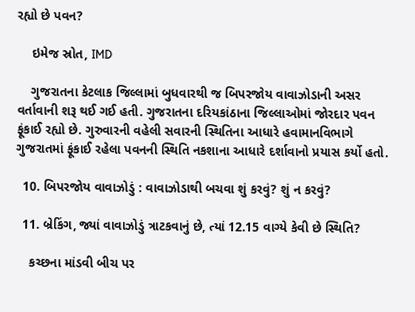રહ્યો છે પવન?

    ઇમેજ સ્રોત, IMD

    ગુજરાતના કેટલાક જિલ્લામાં બુધવારથી જ બિપરજોય વાવાઝોડાની અસર વર્તાવાની શરૂ થઈ ગઈ હતી. ગુજરાતના દરિયકાંઠાના જિલ્લાઓમાં જોરદાર પવન ફૂંકાઈ રહ્યો છે. ગુરુવારની વહેલી સવારની સ્થિતિના આધારે હવામાનવિભાગે ગુજરાતમાં ફૂંકાઈ રહેલા પવનની સ્થિતિ નકશાના આધારે દર્શાવાનો પ્રયાસ કર્યો હતો.

  10. બિપરજોય વાવાઝોડું : વાવાઝોડાથી બચવા શું કરવું? શું ન કરવું?

  11. બ્રેકિંગ, જ્યાં વાવાઝોડું ત્રાટકવાનું છે, ત્યાં 12.15 વાગ્યે કેવી છે સ્થિતિ?

    કચ્છના માંડવી બીચ પર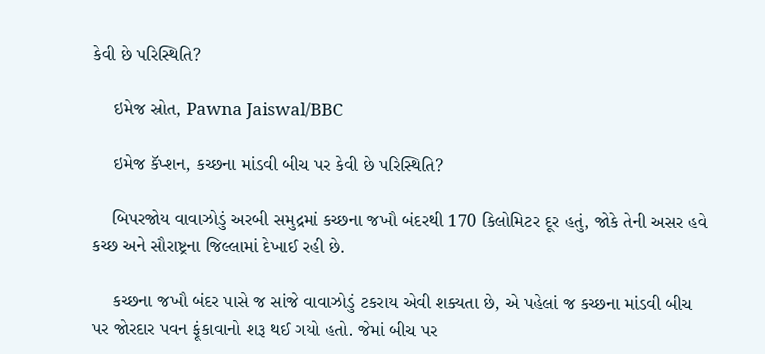કેવી છે પરિસ્થિતિ?

    ઇમેજ સ્રોત, Pawna Jaiswal/BBC

    ઇમેજ કૅપ્શન, કચ્છના માંડવી બીચ પર કેવી છે પરિસ્થિતિ?

    બિપરજોય વાવાઝોડું અરબી સમુદ્રમાં કચ્છના જખૌ બંદરથી 170 કિલોમિટર દૂર હતું, જોકે તેની અસર હવે કચ્છ અને સૌરાષ્ટ્રના જિલ્લામાં દેખાઈ રહી છે.

    કચ્છના જખૌ બંદર પાસે જ સાંજે વાવાઝોડું ટકરાય એવી શક્યતા છે, એ પહેલાં જ કચ્છના માંડવી બીચ પર જોરદાર પવન ફૂંકાવાનો શરૂ થઈ ગયો હતો. જેમાં બીચ પર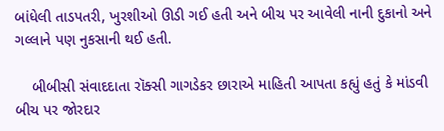બાંધેલી તાડપતરી, ખુરશીઓ ઊડી ગઈ હતી અને બીચ પર આવેલી નાની દુકાનો અને ગલ્લાને પણ નુકસાની થઈ હતી.

    બીબીસી સંવાદદાતા રૉક્સી ગાગડેકર છારાએ માહિતી આપતા કહ્યું હતું કે માંડવી બીચ પર જોરદાર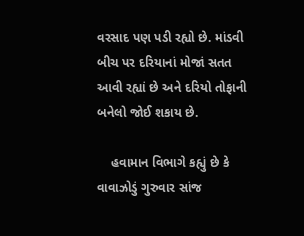વરસાદ પણ પડી રહ્યો છે. માંડવી બીચ પર દરિયાનાં મોજાં સતત આવી રહ્યાં છે અને દરિયો તોફાની બનેલો જોઈ શકાય છે.

    હવામાન વિભાગે કહ્યું છે કે વાવાઝોડું ગુરુવાર સાંજ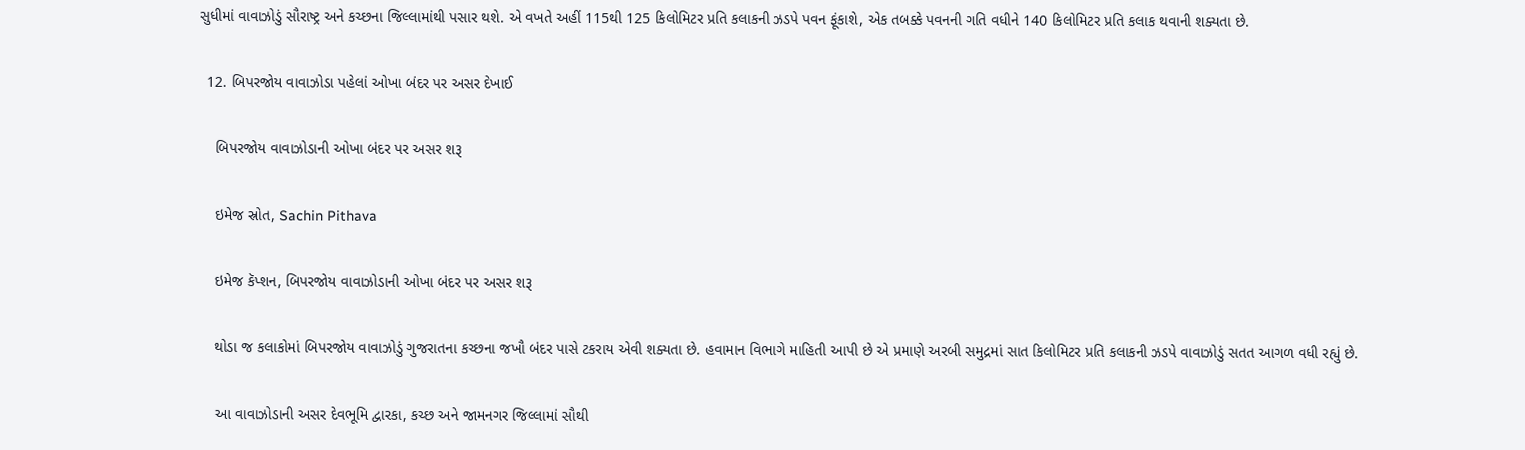સુધીમાં વાવાઝોડું સૌરાષ્ટ્ર અને કચ્છના જિલ્લામાંથી પસાર થશે. એ વખતે અહીં 115થી 125 કિલોમિટર પ્રતિ કલાકની ઝડપે પવન ફૂંકાશે, એક તબક્કે પવનની ગતિ વધીને 140 કિલોમિટર પ્રતિ કલાક થવાની શક્યતા છે.

  12. બિપરજોય વાવાઝોડા પહેલાં ઓખા બંદર પર અસર દેખાઈ

    બિપરજોય વાવાઝોડાની ઓખા બંદર પર અસર શરૂ

    ઇમેજ સ્રોત, Sachin Pithava

    ઇમેજ કૅપ્શન, બિપરજોય વાવાઝોડાની ઓખા બંદર પર અસર શરૂ

    થોડા જ કલાકોમાં બિપરજોય વાવાઝોડું ગુજરાતના કચ્છના જખૌ બંદર પાસે ટકરાય એવી શક્યતા છે. હવામાન વિભાગે માહિતી આપી છે એ પ્રમાણે અરબી સમુદ્રમાં સાત કિલોમિટર પ્રતિ કલાકની ઝડપે વાવાઝોડું સતત આગળ વધી રહ્યું છે.

    આ વાવાઝોડાની અસર દેવભૂમિ દ્વારકા, કચ્છ અને જામનગર જિલ્લામાં સૌથી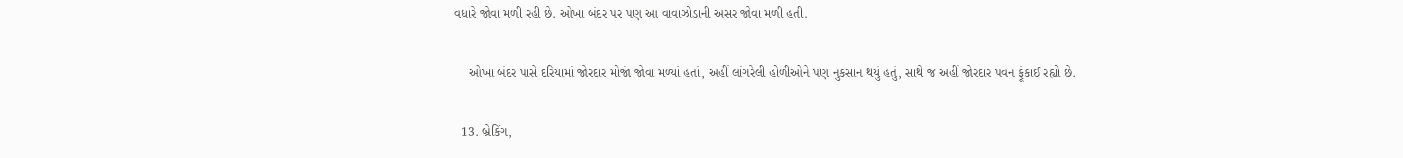વધારે જોવા મળી રહી છે. ઓખા બંદર પર પણ આ વાવાઝોડાની અસર જોવા મળી હતી.

    ઓખા બંદર પાસે દરિયામાં જોરદાર મોજાં જોવા મળ્યાં હતાં, અહીં લાંગરેલી હોળીઓને પણ નુકસાન થયું હતું, સાથે જ અહીં જોરદાર પવન ફૂંકાઈ રહ્યો છે.

  13. બ્રેકિંગ,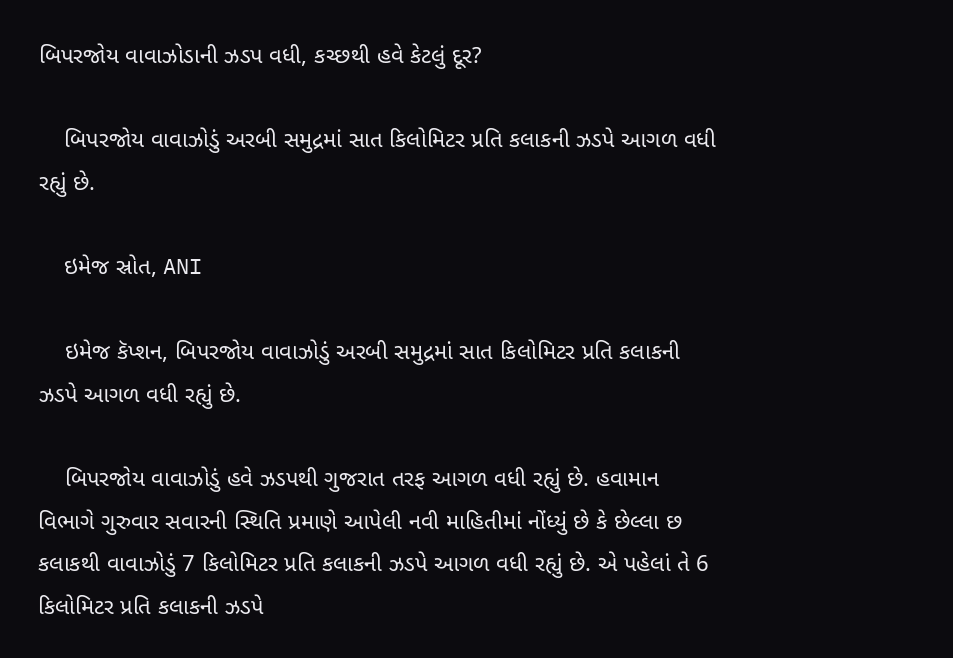બિપરજોય વાવાઝોડાની ઝડપ વધી, કચ્છથી હવે કેટલું દૂર?

    બિપરજોય વાવાઝોડું અરબી સમુદ્રમાં સાત કિલોમિટર પ્રતિ કલાકની ઝડપે આગળ વધી રહ્યું છે.

    ઇમેજ સ્રોત, ANI

    ઇમેજ કૅપ્શન, બિપરજોય વાવાઝોડું અરબી સમુદ્રમાં સાત કિલોમિટર પ્રતિ કલાકની ઝડપે આગળ વધી રહ્યું છે.

    બિપરજોય વાવાઝોડું હવે ઝડપથી ગુજરાત તરફ આગળ વધી રહ્યું છે. હવામાન વિભાગે ગુરુવાર સવારની સ્થિતિ પ્રમાણે આપેલી નવી માહિતીમાં નોંધ્યું છે કે છેલ્લા છ કલાકથી વાવાઝોડું 7 કિલોમિટર પ્રતિ કલાકની ઝડપે આગળ વધી રહ્યું છે. એ પહેલાં તે 6 કિલોમિટર પ્રતિ કલાકની ઝડપે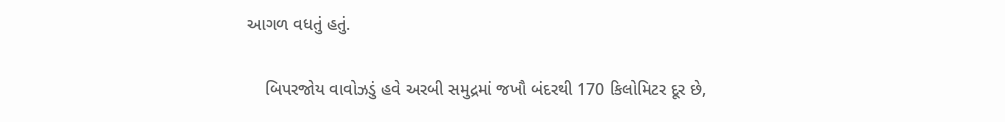આગળ વધતું હતું.

    બિપરજોય વાવોઝડું હવે અરબી સમુદ્રમાં જખૌ બંદરથી 170 કિલોમિટર દૂર છે,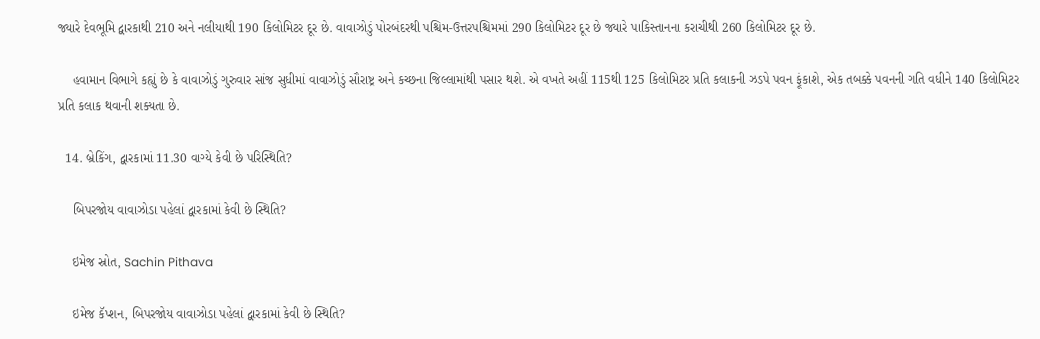જ્યારે દેવભૂમિ દ્વારકાથી 210 અને નલીયાથી 190 કિલોમિટર દૂર છે. વાવાઝોડું પોરબંદરથી પશ્ચિમ-ઉત્તરપશ્ચિમમાં 290 કિલોમિટર દૂર છે જ્યારે પાકિસ્તાનના કરાચીથી 260 કિલોમિટર દૂર છે.

    હવામાન વિભાગે કહ્યું છે કે વાવાઝોડું ગુરુવાર સાંજ સુધીમાં વાવાઝોડું સૌરાષ્ટ્ર અને કચ્છના જિલ્લામાંથી પસાર થશે. એ વખતે અહીં 115થી 125 કિલોમિટર પ્રતિ કલાકની ઝડપે પવન ફૂંકાશે, એક તબક્કે પવનની ગતિ વધીને 140 કિલોમિટર પ્રતિ કલાક થવાની શક્યતા છે.

  14. બ્રેકિંગ, દ્વારકામાં 11.30 વાગ્યે કેવી છે પરિસ્થિતિ?

    બિપરજોય વાવાઝોડા પહેલાં દ્વારકામાં કેવી છે સ્થિતિ?

    ઇમેજ સ્રોત, Sachin Pithava

    ઇમેજ કૅપ્શન, બિપરજોય વાવાઝોડા પહેલાં દ્વારકામાં કેવી છે સ્થિતિ?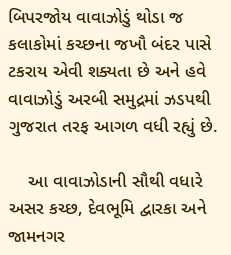બિપરજોય વાવાઝોડું થોડા જ કલાકોમાં કચ્છના જખૌ બંદર પાસે ટકરાય એવી શક્યતા છે અને હવે વાવાઝોડું અરબી સમુદ્રમાં ઝડપથી ગુજરાત તરફ આગળ વધી રહ્યું છે.

    આ વાવાઝોડાની સૌથી વધારે અસર કચ્છ, દેવભૂમિ દ્વારકા અને જામનગર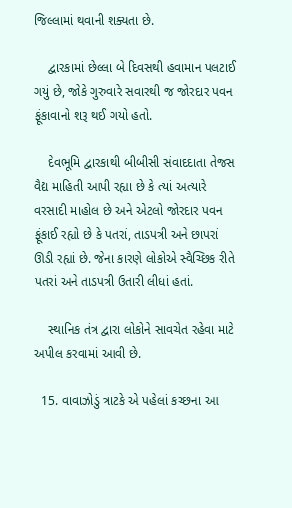જિલ્લામાં થવાની શક્યતા છે.

    દ્વારકામાં છેલ્લા બે દિવસથી હવામાન પલટાઈ ગયું છે, જોકે ગુરુવારે સવારથી જ જોરદાર પવન ફૂંકાવાનો શરૂ થઈ ગયો હતો.

    દેવભૂમિ દ્વારકાથી બીબીસી સંવાદદાતા તેજસ વૈદ્ય માહિતી આપી રહ્યા છે કે ત્યાં અત્યારે વરસાદી માહોલ છે અને એટલો જોરદાર પવન ફૂંકાઈ રહ્યો છે કે પતરાં, તાડપત્રી અને છાપરાં ઊડી રહ્યાં છે. જેના કારણે લોકોએ સ્વૈચ્છિક રીતે પતરાં અને તાડપત્રી ઉતારી લીધાં હતાં.

    સ્થાનિક તંત્ર દ્વારા લોકોને સાવચેત રહેવા માટે અપીલ કરવામાં આવી છે.

  15. વાવાઝોડું ત્રાટકે એ પહેલાં કચ્છના આ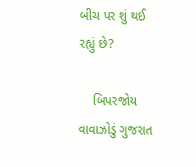બીચ પર શું થઈ રહ્યું છે?

    બિપરજોય વાવાઝોડું ગુજરાત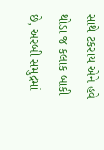સાથે ટકરાય એને હવે થોડા જ કલાક બાકી છે, અરબી સમુદ્રમાં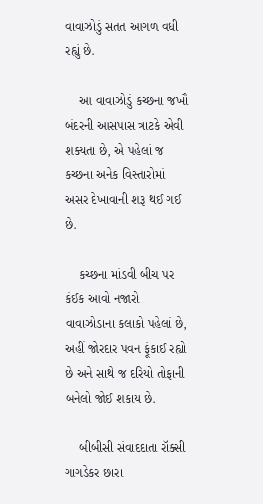વાવાઝોડું સતત આગળ વધી રહ્યું છે.

    આ વાવાઝોડું કચ્છના જખૌ બંદરની આસપાસ ત્રાટકે એવી શક્યતા છે, એ પહેલાં જ કચ્છના અનેક વિસ્તારોમાં અસર દેખાવાની શરૂ થઈ ગઈ છે.

    કચ્છના માંડવી બીચ પર કંઈક આવો નજારો વાવાઝોડાના કલાકો પહેલાં છે, અહીં જોરદાર પવન ફૂંકાઈ રહ્યો છે અને સાથે જ દરિયો તોફાની બનેલો જોઈ શકાય છે.

    બીબીસી સંવાદદાતા રૉક્સી ગાગડેકર છારા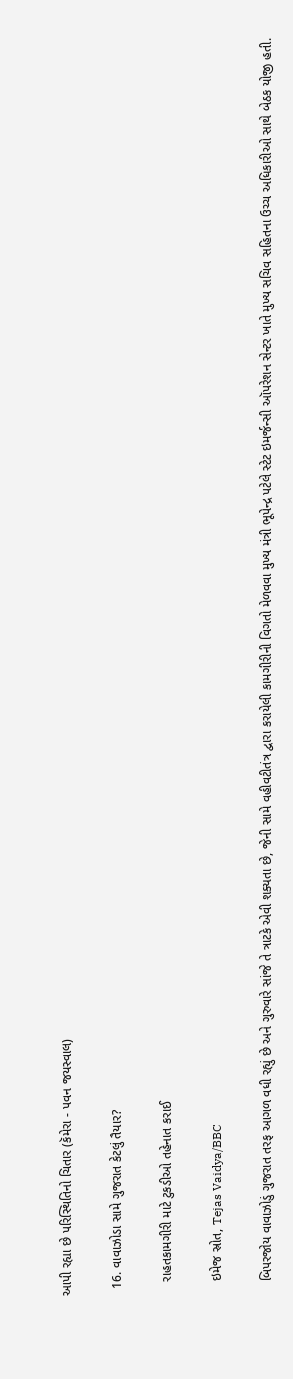આપી રહ્યા છે પરિસ્થિતિનો ચિતાર (કૅમેરા - પવન જયસ્વાલ)

  16. વાવાઝોડા સામે ગુજરાત કેટલું તૈયાર?

    રાહતકામગીરી માટે ટુકડીઓ તહેનાત કરાઈ

    ઇમેજ સ્રોત, Tejas Vaidya/BBC

    બિપરજોય વાવાઝોડું ગુજરાત તરફ આગળ વધી રહ્યું છે અને ગુરુવારે સાંજે તે ત્રાટકે એવી શક્યતા છે, જેની સામે વહીવટીતંત્ર દ્વારા કરાયેલી કામગીરીની વિગતો મેળવવા મુખ્ય મંત્રી ભૂપેન્દ્ર પટેલે સ્ટેટ ઇમર્જન્સી ઑપરેશન સેન્ટર ખાતે મુખ્ય સચિવ સહિતના ઉચ્ચ અધિકારીઓ સાથે બેઠક યોજી હતી.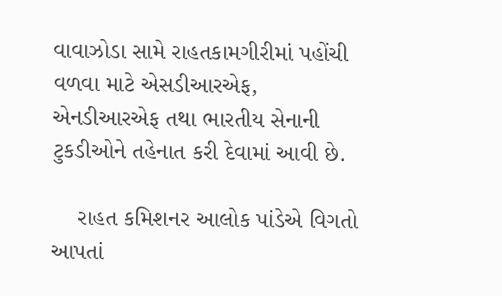વાવાઝોડા સામે રાહતકામગીરીમાં પહોંચી વળવા માટે એસડીઆરએફ, એનડીઆરએફ તથા ભારતીય સેનાની ટુકડીઓને તહેનાત કરી દેવામાં આવી છે.

    રાહત કમિશનર આલોક પાંડેએ વિગતો આપતાં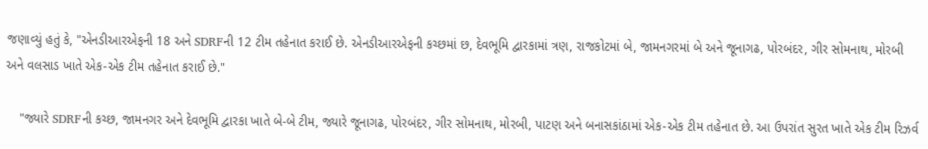જણાવ્યું હતું કે, "એનડીઆરએફની 18 અને SDRFની 12 ટીમ તહેનાત કરાઈ છે. એનડીઆરએફની કચ્છમાં છ, દેવભૂમિ દ્વારકામાં ત્રણ, રાજકોટમાં બે, જામનગરમાં બે અને જૂનાગઢ, પોરબંદર, ગીર સોમનાથ, મોરબી અને વલસાડ ખાતે એક-એક ટીમ તહેનાત કરાઈ છે."

    "જ્યારે SDRFની કચ્છ, જામનગર અને દેવભૂમિ દ્વારકા ખાતે બે-બે ટીમ, જ્યારે જૂનાગઢ, પોરબંદર, ગીર સોમનાથ, મોરબી, પાટણ અને બનાસકાંઠામાં એક-એક ટીમ તહેનાત છે. આ ઉપરાંત સુરત ખાતે એક ટીમ રિઝર્વ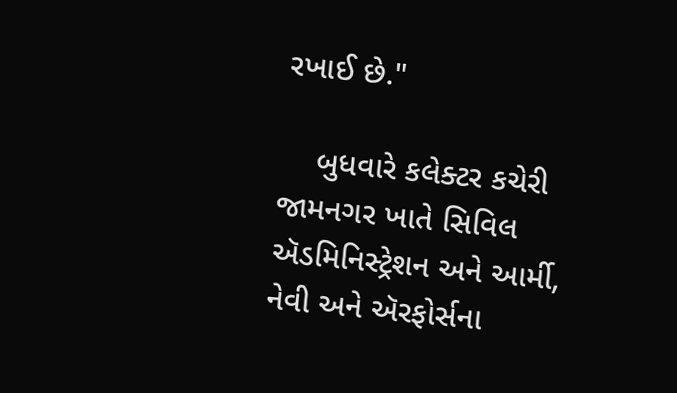રખાઈ છે."

    બુધવારે કલેક્ટર કચેરી જામનગર ખાતે સિવિલ ઍડમિનિસ્ટ્રેશન અને આર્મી, નેવી અને ઍરફોર્સના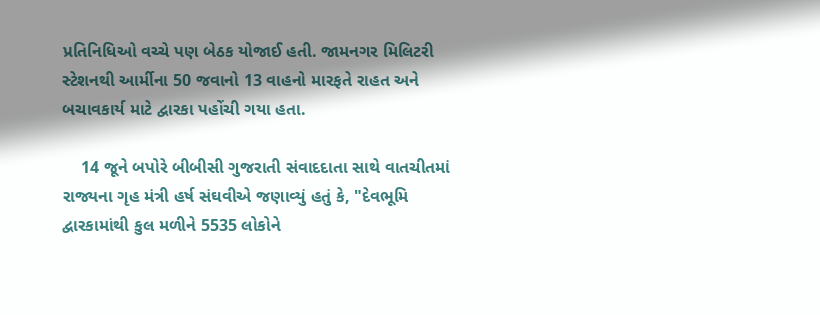પ્રતિનિધિઓ વચ્ચે પણ બેઠક યોજાઈ હતી. જામનગર મિલિટરી સ્ટેશનથી આર્મીના 50 જવાનો 13 વાહનો મારફતે રાહત અને બચાવકાર્ય માટે દ્વારકા પહોંચી ગયા હતા.

    14 જૂને બપોરે બીબીસી ગુજરાતી સંવાદદાતા સાથે વાતચીતમાં રાજ્યના ગૃહ મંત્રી હર્ષ સંઘવીએ જણાવ્યું હતું કે, "દેવભૂમિ દ્વારકામાંથી કુલ મળીને 5535 લોકોને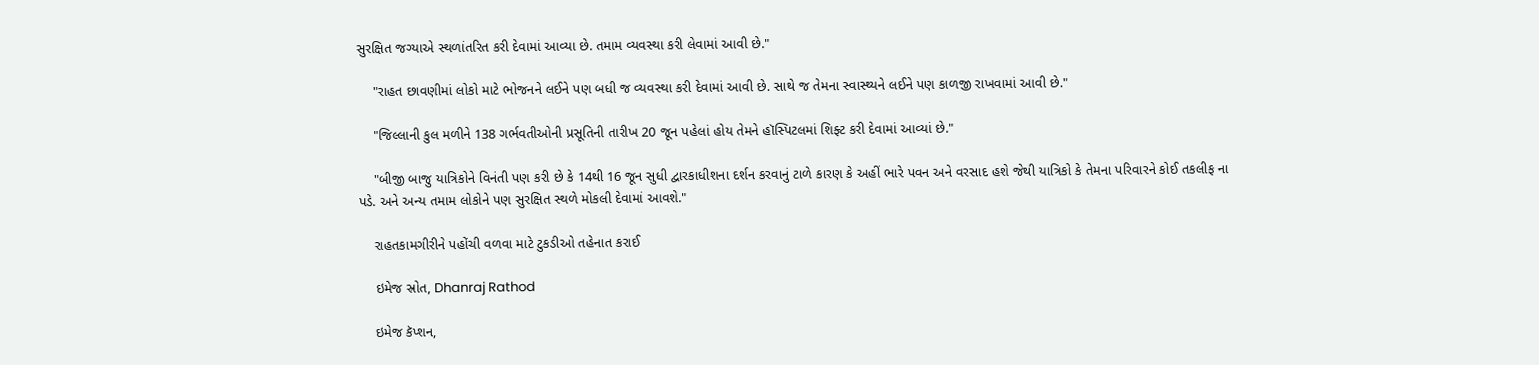સુરક્ષિત જગ્યાએ સ્થળાંતરિત કરી દેવામાં આવ્યા છે. તમામ વ્યવસ્થા કરી લેવામાં આવી છે."

    "રાહત છાવણીમાં લોકો માટે ભોજનને લઈને પણ બધી જ વ્યવસ્થા કરી દેવામાં આવી છે. સાથે જ તેમના સ્વાસ્થ્યને લઈને પણ કાળજી રાખવામાં આવી છે."

    "જિલ્લાની કુલ મળીને 138 ગર્ભવતીઓની પ્રસૂતિની તારીખ 20 જૂન પહેલાં હોય તેમને હૉસ્પિટલમાં શિફ્ટ કરી દેવામાં આવ્યાં છે."

    "બીજી બાજુ યાત્રિકોને વિનંતી પણ કરી છે કે 14થી 16 જૂન સુધી દ્વારકાધીશના દર્શન કરવાનું ટાળે કારણ કે અહીં ભારે પવન અને વરસાદ હશે જેથી યાત્રિકો કે તેમના પરિવારને કોઈ તકલીફ ના પડે. અને અન્ય તમામ લોકોને પણ સુરક્ષિત સ્થળે મોકલી દેવામાં આવશે."

    રાહતકામગીરીને પહોંચી વળવા માટે ટુકડીઓ તહેનાત કરાઈ

    ઇમેજ સ્રોત, Dhanraj Rathod

    ઇમેજ કૅપ્શન,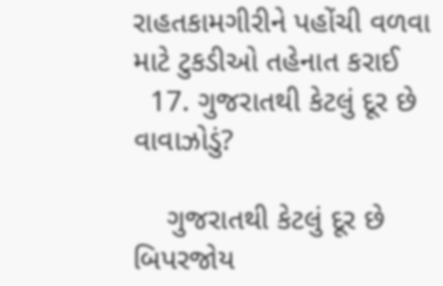રાહતકામગીરીને પહોંચી વળવા માટે ટુકડીઓ તહેનાત કરાઈ
  17. ગુજરાતથી કેટલું દૂર છે વાવાઝોડું?

    ગુજરાતથી કેટલું દૂર છે બિપરજોય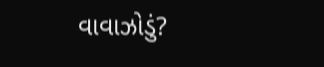વાવાઝોડું?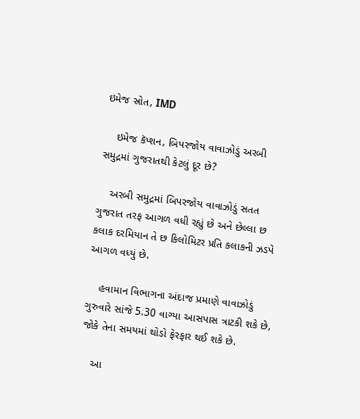ઇમેજ સ્રોત, IMD

    ઇમેજ કૅપ્શન, બિપરજોય વાવાઝોડું અરબી સમુદ્રમાં ગુજરાતથી કેટલું દૂર છે?

    અરબી સમુદ્રમાં બિપરજોય વાવાઝોડું સતત ગુજરાત તરફ આગળ વધી રહ્યું છે અને છેલ્લા છ કલાક દરમિયાન તે છ કિલોમિટર પ્રતિ કલાકની ઝડપે આગળ વધ્યું છે.

    હવામાન વિભાગના અંદાજ પ્રમાણે વાવાઝોડું ગુરુવારે સાંજે 5.30 વાગ્યા આસપાસ ત્રાટકી શકે છે, જોકે તેના સમયમાં થોડો ફેરફાર થઈ શકે છે.

    આ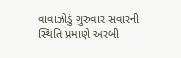વાવાઝોડું ગુરુવાર સવારની સ્થિતિ પ્રમાણે અરબી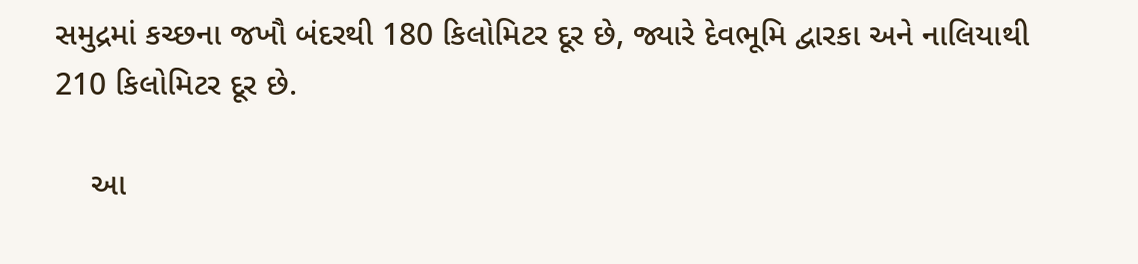સમુદ્રમાં કચ્છના જખૌ બંદરથી 180 કિલોમિટર દૂર છે, જ્યારે દેવભૂમિ દ્વારકા અને નાલિયાથી 210 કિલોમિટર દૂર છે.

    આ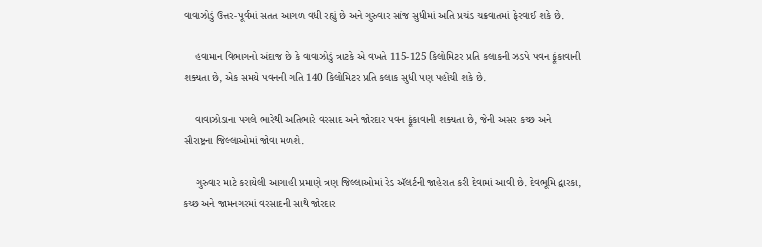વાવાઝોડું ઉત્તર-પૂર્વમાં સતત આગળ વધી રહ્યું છે અને ગુરુવાર સાંજ સુધીમાં અતિ પ્રચંડ ચક્રવાતમાં ફેરવાઈ શકે છે.

    હવામાન વિભાગનો અંદાજ છે કે વાવાઝોડું ત્રાટકે એ વખતે 115-125 કિલોમિટર પ્રતિ કલાકની ઝડપે પવન ફૂંકાવાની શક્યતા છે, એક સમયે પવનની ગતિ 140 કિલોમિટર પ્રતિ કલાક સુધી પણ પહોંચી શકે છે.

    વાવાઝોડાના પગલે ભારેથી અતિભારે વરસાદ અને જોરદાર પવન ફૂંકાવાની શક્યતા છે, જેની અસર કચ્છ અને સૌરાષ્ટ્રના જિલ્લાઓમાં જોવા મળશે.

    ગુરુવાર માટે કરાયેલી આગાહી પ્રમાણે ત્રણ જિલ્લાઓમાં રેડ ઍલર્ટની જાહેરાત કરી દેવામાં આવી છે. દેવભૂમિ દ્વારકા, કચ્છ અને જામનગરમાં વરસાદની સાથે જોરદાર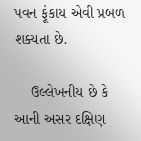પવન ફૂંકાય એવી પ્રબળ શક્યતા છે.

    ઉલ્લેખનીય છે કે આની અસર દક્ષિણ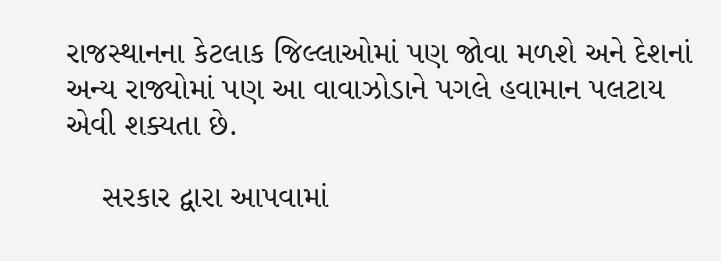રાજસ્થાનના કેટલાક જિલ્લાઓમાં પણ જોવા મળશે અને દેશનાં અન્ય રાજ્યોમાં પણ આ વાવાઝોડાને પગલે હવામાન પલટાય એવી શક્યતા છે.

    સરકાર દ્વારા આપવામાં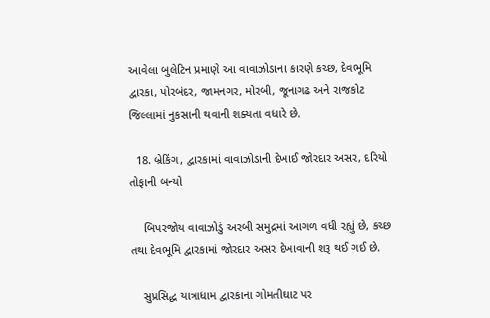આવેલા બુલેટિન પ્રમાણે આ વાવાઝોડાના કારણે કચ્છ, દેવભૂમિ દ્વારકા, પોરબંદર, જામનગર, મોરબી, જૂનાગઢ અને રાજકોટ જિલ્લામાં નુકસાની થવાની શક્યતા વધારે છે.

  18. બ્રેકિંગ, દ્વારકામાં વાવાઝોડાની દેખાઈ જોરદાર અસર, દરિયો તોફાની બન્યો

    બિપરજોય વાવાઝોડું અરબી સમુદ્રમાં આગળ વધી રહ્યું છે, કચ્છ તથા દેવભૂમિ દ્વારકામાં જોરદાર અસર દેખાવાની શરૂ થઈ ગઈ છે.

    સુપ્રસિદ્ધ યાત્રાધામ દ્વારકાના ગોમતીઘાટ પર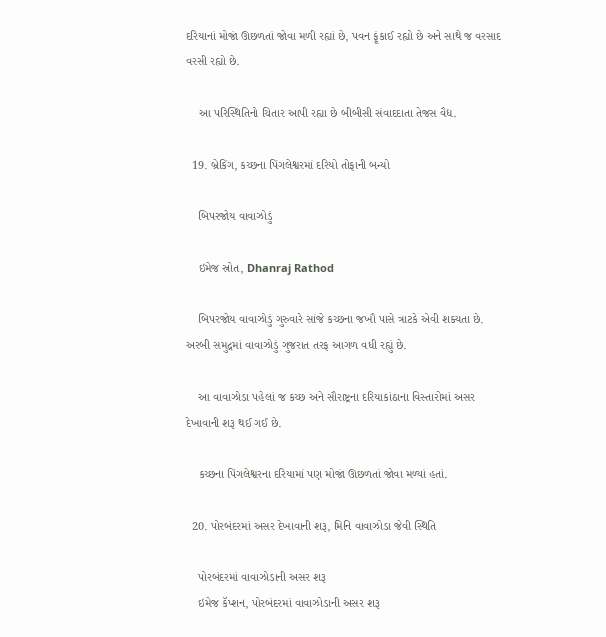દરિયાનાં મોજાં ઊછળતાં જોવા મળી રહ્યાં છે, પવન ફૂંકાઈ રહ્યો છે અને સાથે જ વરસાદ વરસી રહ્યો છે.

    આ પરિસ્થિતિનો ચિતાર આપી રહ્યા છે બીબીસી સંવાદદાતા તેજસ વૈદ્ય.

  19. બ્રેકિંગ, કચ્છના પિંગલેશ્વરમાં દરિયો તોફાની બન્યો

    બિપરજોય વાવાઝોડું

    ઇમેજ સ્રોત, Dhanraj Rathod

    બિપરજોય વાવાઝોડું ગુરુવારે સાંજે કચ્છના જખૌ પાસે ત્રાટકે એવી શક્યતા છે. અરબી સમુદ્રમાં વાવાઝોડું ગુજરાત તરફ આગળ વધી રહ્યું છે.

    આ વાવાઝોડા પહેલાં જ કચ્છ અને સૌરાષ્ટ્રના દરિયાકાંઠાના વિસ્તારોમાં અસર દેખાવાની શરૂ થઈ ગઈ છે.

    કચ્છના પિંગલેશ્વરના દરિયામાં પણ મોજાં ઊછળતાં જોવા મળ્યાં હતાં.

  20. પોરબંદરમાં અસર દેખાવાની શરૂ, મિનિ વાવાઝોડા જેવી સ્થિતિ

    પોરબંદરમાં વાવાઝોડાની અસર શરૂ
    ઇમેજ કૅપ્શન, પોરબંદરમાં વાવાઝોડાની અસર શરૂ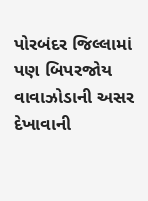પોરબંદર જિલ્લામાં પણ બિપરજોય વાવાઝોડાની અસર દેખાવાની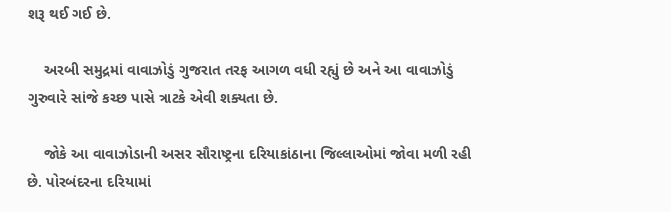શરૂ થઈ ગઈ છે.

    અરબી સમુદ્રમાં વાવાઝોડું ગુજરાત તરફ આગળ વધી રહ્યું છે અને આ વાવાઝોડું ગુરુવારે સાંજે કચ્છ પાસે ત્રાટકે એવી શક્યતા છે.

    જોકે આ વાવાઝોડાની અસર સૌરાષ્ટ્રના દરિયાકાંઠાના જિલ્લાઓમાં જોવા મળી રહી છે. પોરબંદરના દરિયામાં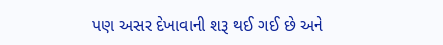પણ અસર દેખાવાની શરૂ થઈ ગઈ છે અને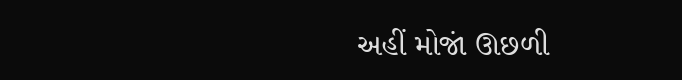અહીં મોજાં ઊછળી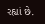રહ્યાં છે.